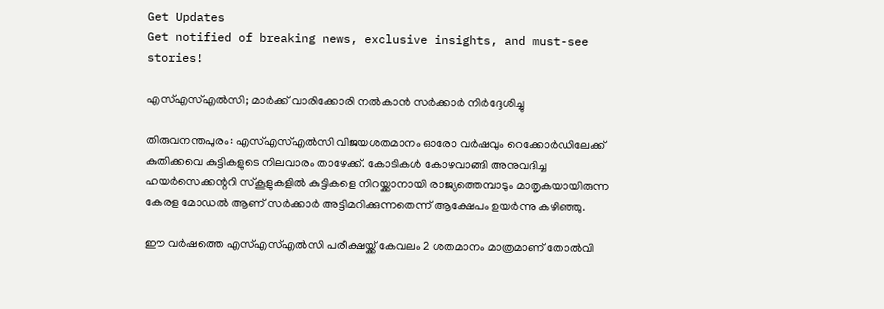Get Updates
Get notified of breaking news, exclusive insights, and must-see stories!

എസ്എസ്എല്‍സി; മാര്‍ക്ക് വാരിക്കോരി നല്‍കാന്‍ സര്‍ക്കാര്‍ നിര്‍ദ്ദേശിച്ചു

തിരുവനന്തപുരം: എസ്എസ്എല്‍സി വിജയശതമാനം ഓരോ വര്‍ഷവും റെക്കോര്‍ഡിലേക്ക് കുതിക്കവെ കുട്ടികളുടെ നിലവാരം താഴേക്ക്. കോടികള്‍ കോഴവാങ്ങി അനുവദിച്ച ഹയര്‍സെക്കന്ററി സ്‌കൂളുകളില്‍ കുട്ടികളെ നിറയ്ക്കാനായി രാജ്യത്തെമ്പാടും മാതൃകയായിരുന്ന കേരള മോഡല്‍ ആണ് സര്‍ക്കാര്‍ അട്ടിമറിക്കുന്നതെന്ന് ആക്ഷേപം ഉയര്‍ന്നു കഴിഞ്ഞു.

ഈ വര്‍ഷത്തെ എസ്എസ്എല്‍സി പരീക്ഷയ്ക്ക് കേവലം 2 ശതമാനം മാത്രമാണ് തോല്‍വി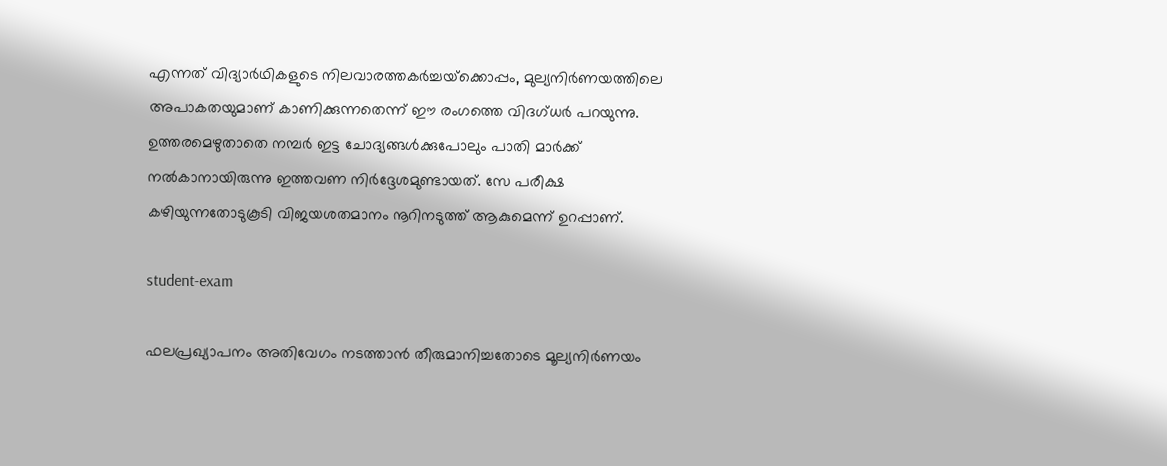എന്നത് വിദ്യാര്‍ഥികളുടെ നിലവാരത്തകര്‍ച്ചയ്‌ക്കൊപ്പം, മുല്യനിര്‍ണയത്തിലെ അപാകതയുമാണ് കാണിക്കുന്നതെന്ന് ഈ രംഗത്തെ വിദഗ്ധര്‍ പറയുന്നു. ഉത്തരമെഴുതാതെ നമ്പര്‍ ഇട്ട ചോദ്യങ്ങള്‍ക്കുപോലും പാതി മാര്‍ക്ക് നല്‍കാനായിരുന്നു ഇത്തവണ നിര്‍ദ്ദേശമുണ്ടായത്. സേ പരീക്ഷ കഴിയുന്നതോടുകൂടി വിജയശതമാനം നൂറിനടുത്ത് ആകുമെന്ന് ഉറപ്പാണ്.

student-exam

ഫലപ്രഖ്യാപനം അതിവേഗം നടത്താന്‍ തീരുമാനിച്ചതോടെ മൂല്യനിര്‍ണയം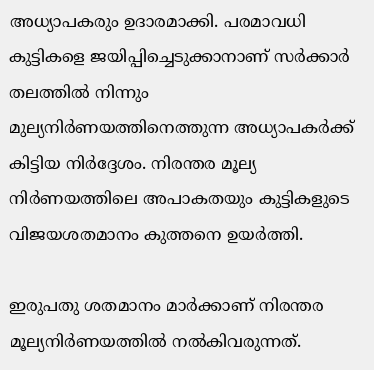അധ്യാപകരും ഉദാരമാക്കി. പരമാവധി കുട്ടികളെ ജയിപ്പിച്ചെടുക്കാനാണ് സര്‍ക്കാര്‍ തലത്തില്‍ നിന്നും മുല്യനിര്‍ണയത്തിനെത്തുന്ന അധ്യാപകര്‍ക്ക് കിട്ടിയ നിര്‍ദ്ദേശം. നിരന്തര മൂല്യ നിര്‍ണയത്തിലെ അപാകതയും കുട്ടികളുടെ വിജയശതമാനം കുത്തനെ ഉയര്‍ത്തി.

ഇരുപതു ശതമാനം മാര്‍ക്കാണ് നിരന്തര മൂല്യനിര്‍ണയത്തില്‍ നല്‍കിവരുന്നത്.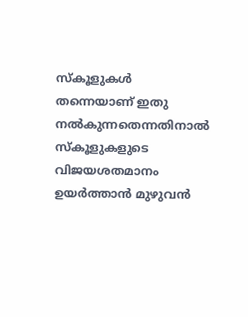സ്‌കൂളുകള്‍ തന്നെയാണ് ഇതു നല്‍കുന്നതെന്നതിനാല്‍ സ്‌കൂളുകളുടെ വിജയശതമാനം ഉയര്‍ത്താന്‍ മുഴുവന്‍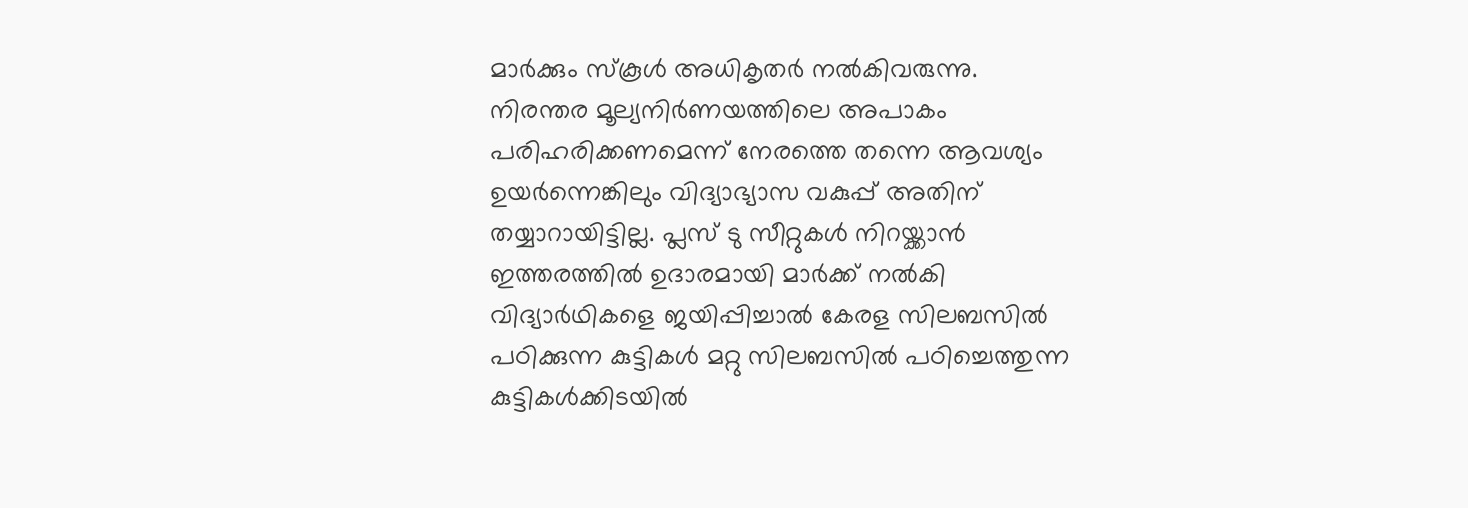മാര്‍ക്കും സ്‌കൂള്‍ അധികൃതര്‍ നല്‍കിവരുന്നു. നിരന്തര മൂല്യനിര്‍ണയത്തിലെ അപാകം പരിഹരിക്കണമെന്ന് നേരത്തെ തന്നെ ആവശ്യം ഉയര്‍ന്നെങ്കിലും വിദ്യാഭ്യാസ വകുപ്പ് അതിന് തയ്യാറായിട്ടില്ല. പ്ലസ് ടു സീറ്റുകള്‍ നിറയ്ക്കാന്‍ ഇത്തരത്തില്‍ ഉദാരമായി മാര്‍ക്ക് നല്‍കി വിദ്യാര്‍ഥികളെ ജയിപ്പിച്ചാല്‍ കേരള സിലബസില്‍ പഠിക്കുന്ന കുട്ടികള്‍ മറ്റു സിലബസില്‍ പഠിച്ചെത്തുന്ന കുട്ടികള്‍ക്കിടയില്‍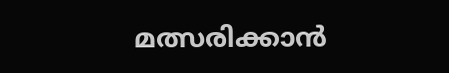മത്സരിക്കാന്‍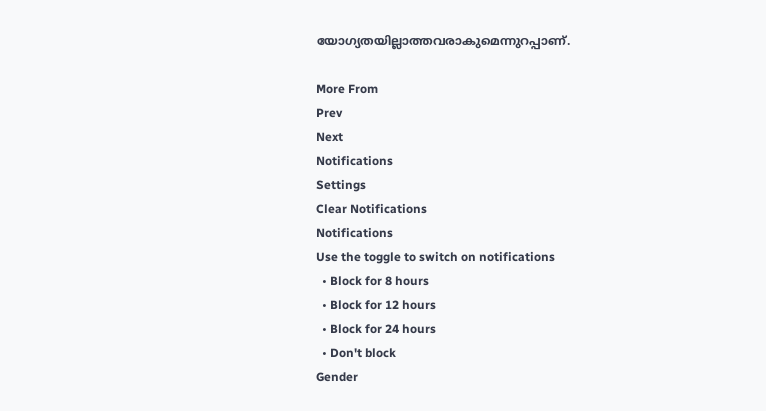യോഗ്യതയില്ലാത്തവരാകുമെന്നുറപ്പാണ്.

More From
Prev
Next
Notifications
Settings
Clear Notifications
Notifications
Use the toggle to switch on notifications
  • Block for 8 hours
  • Block for 12 hours
  • Block for 24 hours
  • Don't block
Gender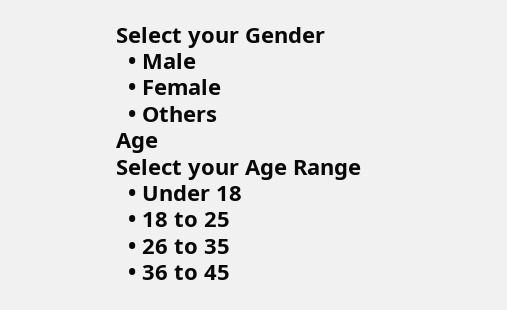Select your Gender
  • Male
  • Female
  • Others
Age
Select your Age Range
  • Under 18
  • 18 to 25
  • 26 to 35
  • 36 to 45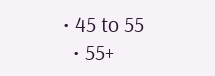• 45 to 55
  • 55+